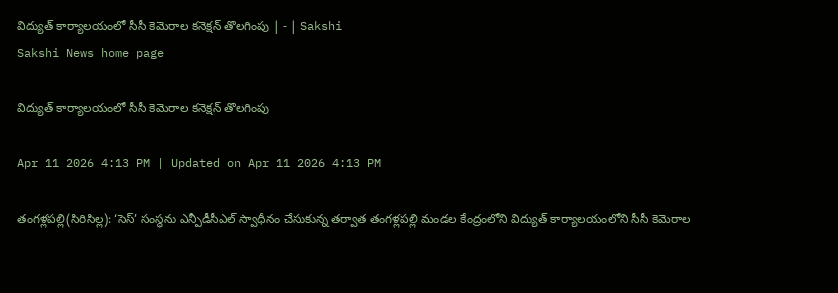విద్యుత్‌ కార్యాలయంలో సీసీ కెమెరాల కనెక్షన్‌ తొలగింపు | - | Sakshi
Sakshi News home page

విద్యుత్‌ కార్యాలయంలో సీసీ కెమెరాల కనెక్షన్‌ తొలగింపు

Apr 11 2026 4:13 PM | Updated on Apr 11 2026 4:13 PM

తంగళ్లపల్లి(సిరిసిల్ల): ‘సెస్‌’ సంస్థను ఎన్పీడీసీఎల్‌ స్వాధీనం చేసుకున్న తర్వాత తంగళ్లపల్లి మండల కేంద్రంలోని విద్యుత్‌ కార్యాలయంలోని సీసీ కెమెరాల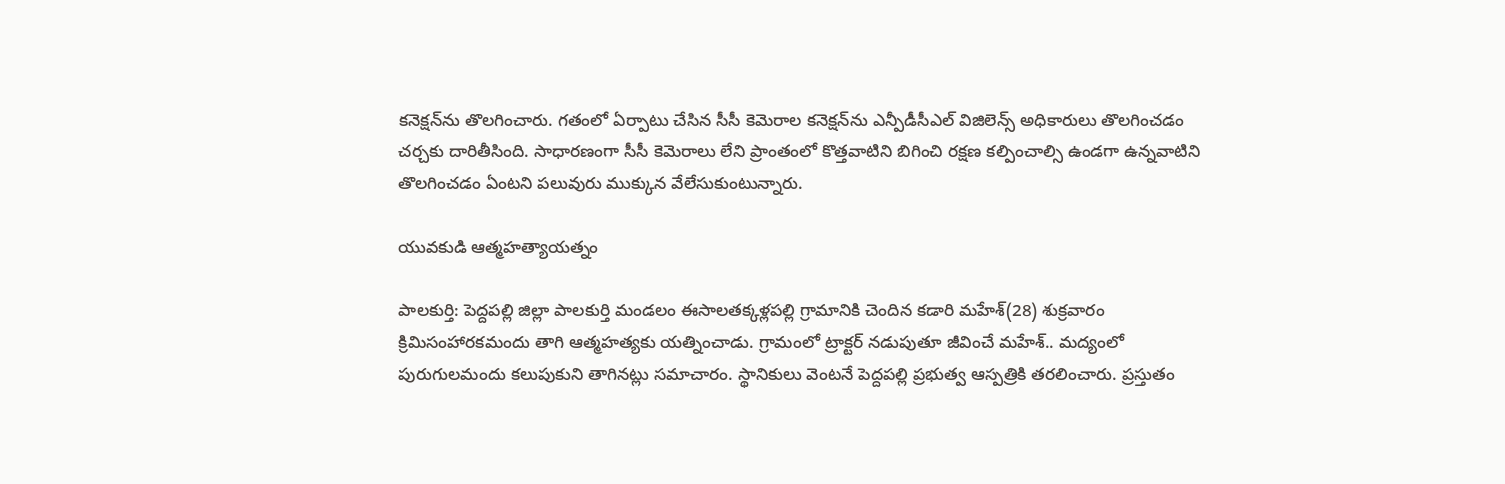కనెక్షన్‌ను తొలగించారు. గతంలో ఏర్పాటు చేసిన సీసీ కెమెరాల కనెక్షన్‌ను ఎన్పీడీసీఎల్‌ విజిలెన్స్‌ అధికారులు తొలగించడం చర్చకు దారితీసింది. సాధారణంగా సీసీ కెమెరాలు లేని ప్రాంతంలో కొత్తవాటిని బిగించి రక్షణ కల్పించాల్సి ఉండగా ఉన్నవాటిని తొలగించడం ఏంటని పలువురు ముక్కున వేలేసుకుంటున్నారు.

యువకుడి ఆత్మహత్యాయత్నం

పాలకుర్తి: పెద్దపల్లి జిల్లా పాలకుర్తి మండలం ఈసాలతక్కళ్లపల్లి గ్రామానికి చెందిన కడారి మహేశ్‌(28) శుక్రవారం క్రిమిసంహారకమందు తాగి ఆత్మహత్యకు యత్నించాడు. గ్రామంలో ట్రాక్టర్‌ నడుపుతూ జీవించే మహేశ్‌.. మద్యంలో పురుగులమందు కలుపుకుని తాగినట్లు సమాచారం. స్థానికులు వెంటనే పెద్దపల్లి ప్రభుత్వ ఆస్పత్రికి తరలించారు. ప్రస్తుతం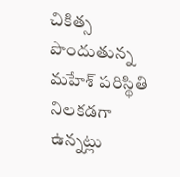చికిత్స పొందుతున్న మహేశ్‌ పరిస్థితి నిలకడగా ఉన్నట్లు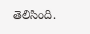తెలిసింది.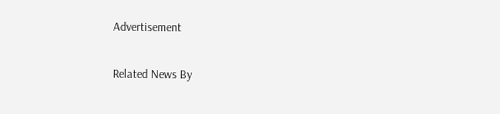Advertisement

Related News By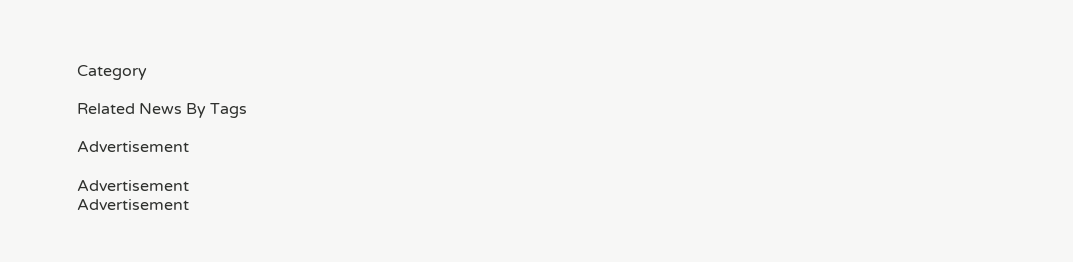Category

Related News By Tags

Advertisement

Advertisement
Advertisement